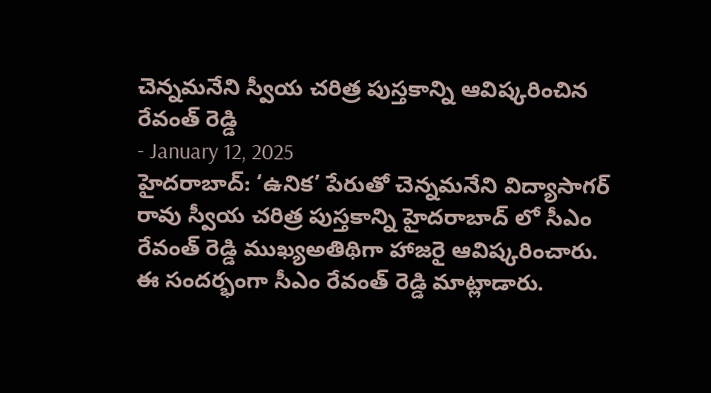చెన్నమనేని స్వీయ చరిత్ర పుస్తకాన్ని ఆవిష్కరించిన రేవంత్ రెడ్డి
- January 12, 2025
హైదరాబాద్: ‘ఉనిక’ పేరుతో చెన్నమనేని విద్యాసాగర్ రావు స్వీయ చరిత్ర పుస్తకాన్ని హైదరాబాద్ లో సీఎం రేవంత్ రెడ్డి ముఖ్యఅతిథిగా హాజరై ఆవిష్కరించారు. ఈ సందర్భంగా సీఎం రేవంత్ రెడ్డి మాట్లాడారు.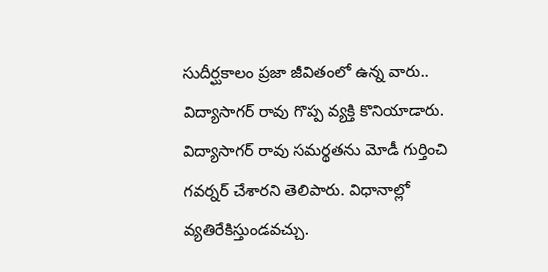సుదీర్ఘకాలం ప్రజా జీవితంలో ఉన్న వారు.. విద్యాసాగర్ రావు గొప్ప వ్యక్తి కొనియాడారు. విద్యాసాగర్ రావు సమర్థతను మోడీ గుర్తించి గవర్నర్ చేశారని తెలిపారు. విధానాల్లో వ్యతిరేకిస్తుండవచ్చు.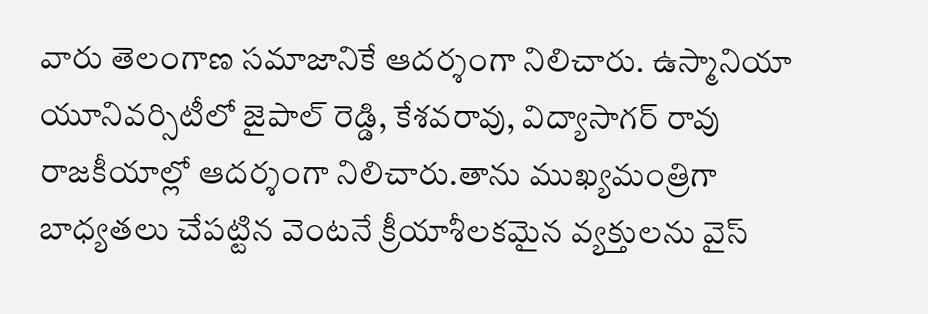వారు తెలంగాణ సమాజానికే ఆదర్శంగా నిలిచారు. ఉస్మానియా యూనివర్సిటీలో జైపాల్ రెడ్డి, కేశవరావు, విద్యాసాగర్ రావు రాజకీయాల్లో ఆదర్శంగా నిలిచారు.తాను ముఖ్యమంత్రిగా బాధ్యతలు చేపట్టిన వెంటనే క్రీయాశీలకమైన వ్యక్తులను వైస్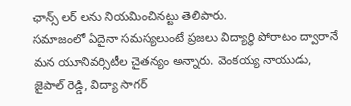ఛాన్స్ లర్ లను నియమించినట్టు తెలిపారు.
సమాజంలో ఏదైనా సమస్యలుంటే ప్రజలు విద్యార్థి పోరాటం ద్వారానే మన యూనివర్సిటీల చైతన్యం అన్నారు. వెంకయ్య నాయుడు, జైపాల్ రెడ్డి, విద్యా సాగర్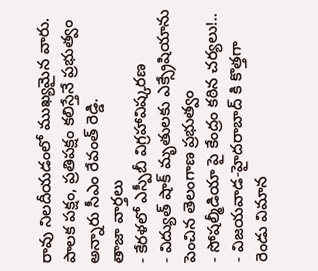రావు నిలదీయడంలో ముఖ్యమైన వారు. పాలక పక్షం, ప్రతిపక్షం కలిస్తేనే ప్రభుత్వం అన్నారు సీఎం రేవంత్ రెడ్డి.
తాజా వార్తలు
- కేరళలో ఎస్పీబీ విగ్రహావిష్కరణ
- విద్యుత్ షాక్ మృతులకు ఎక్స్రేషియాను పెంచిన తెలంగాణ ప్రభుత్వం
- సోషల్మీడియా పై కేంద్రం కఠిన చర్యలు!..
- విజయవాడ-హైదరాబాద్ కి కొత్తగా రెండు విమాన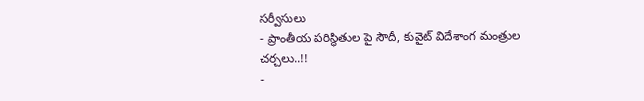సర్వీసులు
- ప్రాంతీయ పరిస్థితుల పై సౌదీ, కువైట్ విదేశాంగ మంత్రుల చర్చలు..!!
-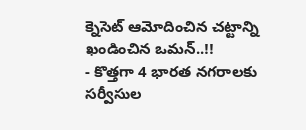క్నెసెట్ ఆమోదించిన చట్టాన్ని ఖండించిన ఒమన్..!!
- కొత్తగా 4 భారత నగరాలకు సర్వీసుల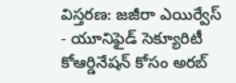విస్తరణ: జజీరా ఎయిర్వేస్
- యూనిఫైడ్ సెక్యూరిటీ కోఆర్డినేషన్ కోసం అరబ్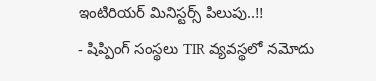ఇంటిరియర్ మినిస్టర్స్ పిలుపు..!!
- షిప్పింగ్ సంస్థలు TIR వ్యవస్థలో నమోదు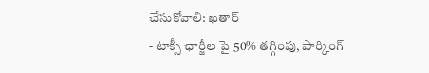చేసుకోవాలి: ఖతార్
- టాక్సీ ఛార్జీల పై 50% తగ్గింపు, పార్కింగ్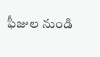ఫీజుల నుండి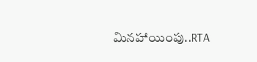మినహాయింపు..RTA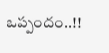ఒప్పందం..!!